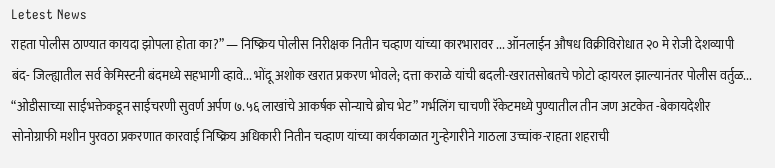Letest News
राहता पोलीस ठाण्यात कायदा झोपला होता का?” — निष्क्रिय पोलीस निरीक्षक नितीन चव्हाण यांच्या कारभारावर ... ऑनलाईन औषध विक्रीविरोधात २० मे रोजी देशव्यापी बंद- जिल्ह्यातील सर्व केमिस्टनी बंदमध्ये सहभागी व्हावे... भोंदू अशोक खरात प्रकरण भोवले; दत्ता कराळे यांची बदली-खरातसोबतचे फोटो व्हायरल झाल्यानंतर पोलीस वर्तुळ... “ओडीसाच्या साईभक्तेकडून साईचरणी सुवर्ण अर्पण ७.५६ लाखांचे आकर्षक सोन्याचे ब्रोच भेट” गर्भलिंग चाचणी रॅकेटमध्ये पुण्यातील तीन जण अटकेत -बेकायदेशीर सोनोग्राफी मशीन पुरवठा प्रकरणात कारवाई निष्क्रिय अधिकारी नितीन चव्हाण यांच्या कार्यकाळात गुन्हेगारीने गाठला उच्चांक-राहता शहराची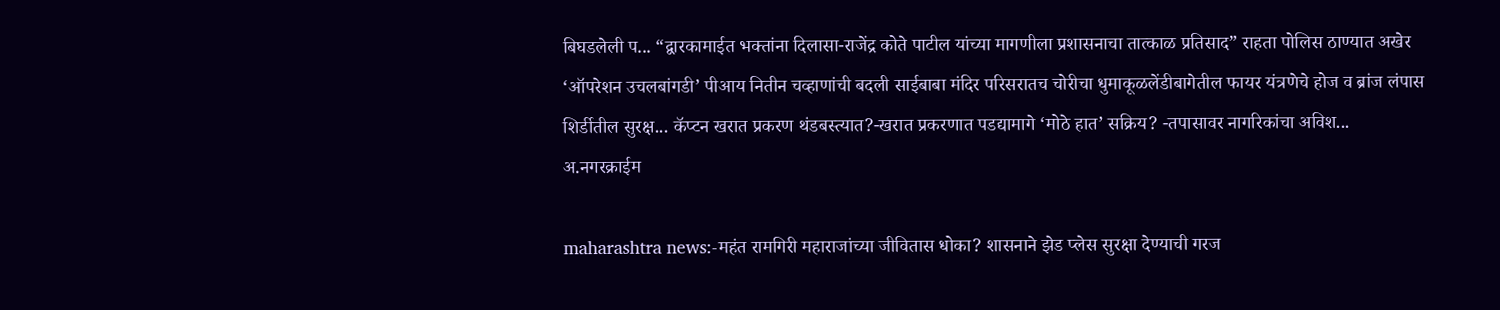बिघडलेली प... “द्वारकामाईत भक्तांना दिलासा-राजेंद्र कोते पाटील यांच्या मागणीला प्रशासनाचा तात्काळ प्रतिसाद” राहता पोलिस ठाण्यात अखेर ‘ऑपरेशन उचलबांगडी’ पीआय नितीन चव्हाणांची बदली साईबाबा मंदिर परिसरातच चोरीचा धुमाकूळलेंडीबागेतील फायर यंत्रणेचे होज व ब्रांज लंपास शिर्डीतील सुरक्ष... कॅप्टन खरात प्रकरण थंडबस्त्यात?-खरात प्रकरणात पडद्यामागे ‘मोठे हात’ सक्रिय? -तपासावर नागरिकांचा अविश...
अ.नगरक्राईम

maharashtra news:-महंत रामगिरी महाराजांच्या जीवितास धोका? शासनाने झेड प्लेस सुरक्षा देण्याची गरज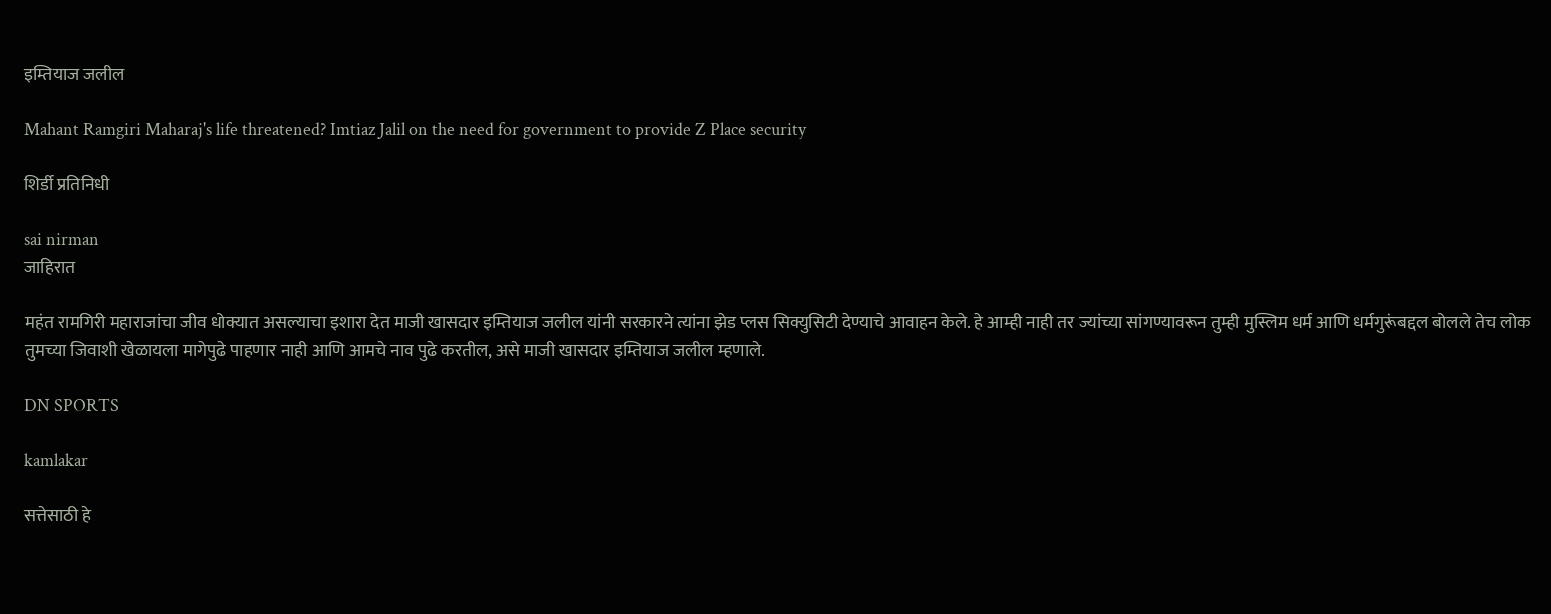इम्तियाज जलील

Mahant Ramgiri Maharaj's life threatened? Imtiaz Jalil on the need for government to provide Z Place security

शिर्डी प्रतिनिधी

sai nirman
जाहिरात

महंत रामगिरी महाराजांचा जीव धोक्यात असल्याचा इशारा देत माजी खासदार इम्तियाज जलील यांनी सरकारने त्यांना झेड प्लस सिक्युसिटी देण्याचे आवाहन केले. हे आम्ही नाही तर ज्यांच्या सांगण्यावरून तुम्ही मुस्लिम धर्म आणि धर्मगुरूंबद्दल बोलले तेच लोक तुमच्या जिवाशी खेळायला मागेपुढे पाहणार नाही आणि आमचे नाव पुढे करतील, असे माजी खासदार इम्तियाज जलील म्हणाले.

DN SPORTS

kamlakar

सत्तेसाठी हे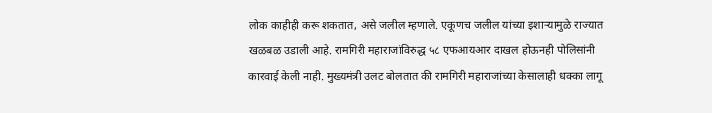लोक काहीही करू शकतात, असे जलील म्हणाले. एकूणच जलील यांच्या इशाऱ्यामुळे राज्यात खळबळ उडाली आहे. रामगिरी महाराजांविरुद्ध ५८ एफआयआर दाखल होऊनही पोलिसांनी कारवाई केली नाही. मुख्यमंत्री उलट बोलतात की रामगिरी महाराजांच्या केसालाही धक्का लागू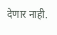देणार नाही.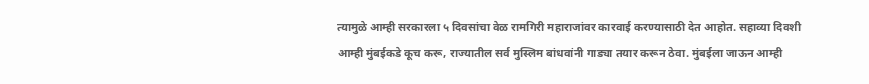त्यामुळे आम्ही सरकारला ५ दिवसांचा वेळ रामगिरी महाराजांवर कारवाई करण्यासाठी देत आहोत. सहाव्या दिवशी आम्ही मुंबईकडे कूच करू, राज्यातील सर्व मुस्लिम बांधवांनी गाड्या तयार करून ठेवा. मुंबईला जाऊन आम्ही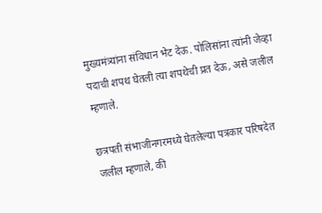मुख्यमंत्र्यांना संविधान भेट देऊ. पोलिसांना त्यांनी जेव्हा पदाची शपथ घेतली त्या शपथेची प्रत देऊ, असे जलील म्हणाले.

छत्रपती संभाजीनगरमध्ये घेतलेल्या पत्रकार परिषदेत जलील म्हणाले, की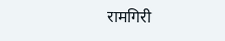रामगिरी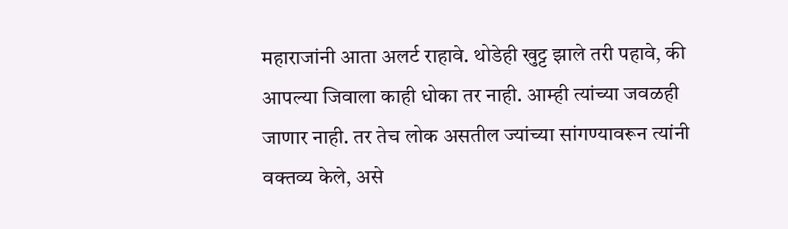महाराजांनी आता अलर्ट राहावे. थोडेही खुट्ट झाले तरी पहावे, की आपल्या जिवाला काही धोका तर नाही. आम्ही त्यांच्या जवळही जाणार नाही. तर तेच लोक असतील ज्यांच्या सांगण्यावरून त्यांनी वक्तव्य केले, असे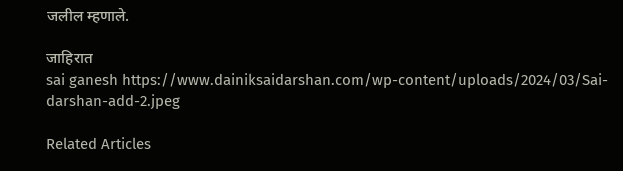जलील म्हणाले.

जाहिरात
sai ganesh https://www.dainiksaidarshan.com/wp-content/uploads/2024/03/Sai-darshan-add-2.jpeg

Related Articles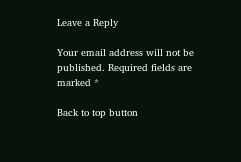Leave a Reply

Your email address will not be published. Required fields are marked *

Back to top button